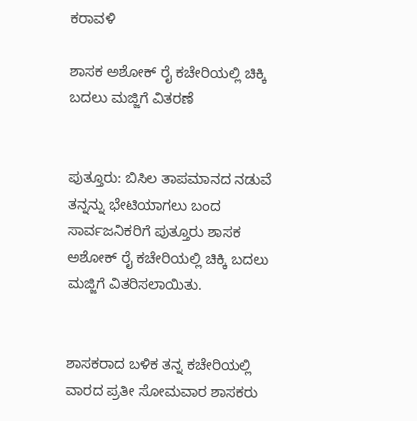ಕರಾವಳಿ

ಶಾಸಕ ಅಶೋಕ್ ರೈ ಕಚೇರಿಯಲ್ಲಿ ಚಿಕ್ಕಿ ಬದಲು ಮಜ್ಜಿಗೆ ವಿತರಣೆ


ಪುತ್ತೂರು: ಬಿಸಿಲ ತಾಪಮಾನದ ನಡುವೆ ತನ್ನನ್ನು ಭೇಟಿಯಾಗಲು ಬಂದ ಸಾರ್ವಜನಿಕರಿಗೆ ಪುತ್ತೂರು ಶಾಸಕ ಅಶೋಕ್ ರೈ ಕಚೇರಿಯಲ್ಲಿ ಚಿಕ್ಕಿ ಬದಲು ಮಜ್ಜಿಗೆ ವಿತರಿಸಲಾಯಿತು.


ಶಾಸಕರಾದ ಬಳಿಕ ತನ್ನ ಕಚೇರಿಯಲ್ಲಿ ವಾರದ ಪ್ರತೀ ಸೋಮವಾರ ಶಾಸಕರು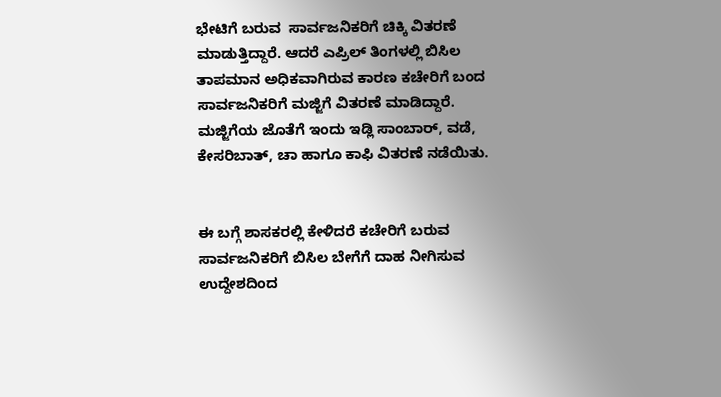ಭೇಟಿಗೆ ಬರುವ  ಸಾರ್ವಜನಿಕರಿಗೆ ಚಿಕ್ಕಿ ವಿತರಣೆ ಮಾಡುತ್ತಿದ್ದಾರೆ. ಆದರೆ ಎಪ್ರಿಲ್ ತಿಂಗಳಲ್ಲಿ ಬಿಸಿಲ ತಾಪಮಾನ ಅಧಿಕವಾಗಿರುವ ಕಾರಣ ಕಚೇರಿಗೆ ಬಂದ ಸಾರ್ವಜನಿಕರಿಗೆ ಮಜ್ಜಿಗೆ ವಿತರಣೆ ಮಾಡಿದ್ದಾರೆ.
ಮಜ್ಜಿಗೆಯ ಜೊತೆಗೆ ಇಂದು ಇಡ್ಲಿ ಸಾಂಬಾರ್, ವಡೆ, ಕೇಸರಿಬಾತ್, ಚಾ ಹಾಗೂ ಕಾಫಿ ವಿತರಣೆ ನಡೆಯಿತು‌.


ಈ ಬಗ್ಗೆ ಶಾಸಕರಲ್ಲಿ ಕೇಳಿದರೆ ಕಚೇರಿಗೆ ಬರುವ ಸಾರ್ವಜನಿಕರಿಗೆ ಬಿಸಿಲ ಬೇಗೆಗೆ ದಾಹ ನೀಗಿಸುವ ಉದ್ದೇಶದಿಂದ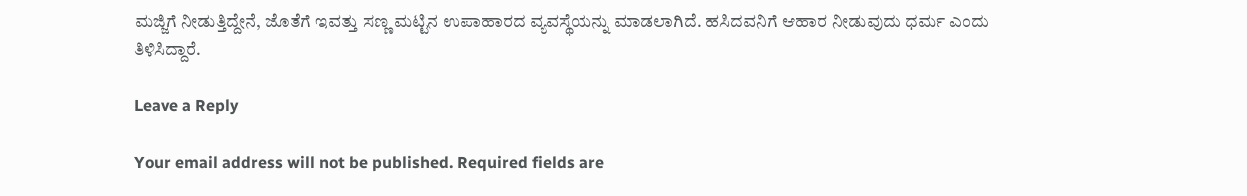ಮಜ್ಜಿಗೆ ನೀಡುತ್ತಿದ್ದೇನೆ, ಜೊತೆಗೆ ಇವತ್ತು ಸಣ್ಣ ಮಟ್ಟಿನ ಉಪಾಹಾರದ ವ್ಯವಸ್ಥೆಯನ್ನು ಮಾಡಲಾಗಿದೆ. ಹಸಿದವನಿಗೆ ಆಹಾರ ನೀಡುವುದು ಧರ್ಮ ಎಂದು ತಿಳಿಸಿದ್ದಾರೆ.

Leave a Reply

Your email address will not be published. Required fields are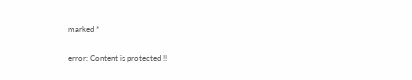marked *

error: Content is protected !!